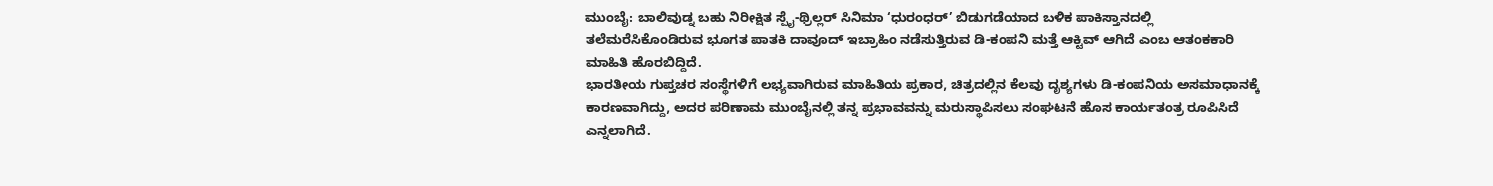ಮುಂಬೈ: ಬಾಲಿವುಡ್ನ ಬಹು ನಿರೀಕ್ಷಿತ ಸ್ಪೈ-ಥ್ರಿಲ್ಲರ್ ಸಿನಿಮಾ ‘ಧುರಂಧರ್’ ಬಿಡುಗಡೆಯಾದ ಬಳಿಕ ಪಾಕಿಸ್ತಾನದಲ್ಲಿ ತಲೆಮರೆಸಿಕೊಂಡಿರುವ ಭೂಗತ ಪಾತಕಿ ದಾವೂದ್ ಇಬ್ರಾಹಿಂ ನಡೆಸುತ್ತಿರುವ ಡಿ-ಕಂಪನಿ ಮತ್ತೆ ಆಕ್ಟಿವ್ ಆಗಿದೆ ಎಂಬ ಆತಂಕಕಾರಿ ಮಾಹಿತಿ ಹೊರಬಿದ್ದಿದೆ.
ಭಾರತೀಯ ಗುಪ್ತಚರ ಸಂಸ್ಥೆಗಳಿಗೆ ಲಭ್ಯವಾಗಿರುವ ಮಾಹಿತಿಯ ಪ್ರಕಾರ, ಚಿತ್ರದಲ್ಲಿನ ಕೆಲವು ದೃಶ್ಯಗಳು ಡಿ-ಕಂಪನಿಯ ಅಸಮಾಧಾನಕ್ಕೆ ಕಾರಣವಾಗಿದ್ದು, ಅದರ ಪರಿಣಾಮ ಮುಂಬೈನಲ್ಲಿ ತನ್ನ ಪ್ರಭಾವವನ್ನು ಮರುಸ್ಥಾಪಿಸಲು ಸಂಘಟನೆ ಹೊಸ ಕಾರ್ಯತಂತ್ರ ರೂಪಿಸಿದೆ ಎನ್ನಲಾಗಿದೆ.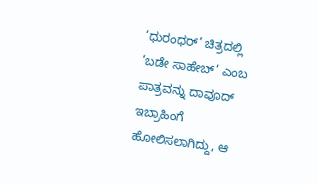‘ಧುರಂಧರ್’ ಚಿತ್ರದಲ್ಲಿ ‘ಬಡೇ ಸಾಹೇಬ್’ ಎಂಬ ಪಾತ್ರವನ್ನು ದಾವೂದ್ ಇಬ್ರಾಹಿಂಗೆ ಹೋಲಿಸಲಾಗಿದ್ದು, ಆ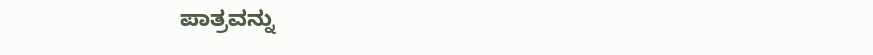ಪಾತ್ರವನ್ನು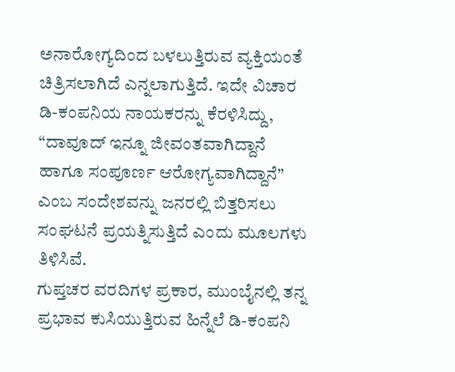ಅನಾರೋಗ್ಯದಿಂದ ಬಳಲುತ್ತಿರುವ ವ್ಯಕ್ತಿಯಂತೆ ಚಿತ್ರಿಸಲಾಗಿದೆ ಎನ್ನಲಾಗುತ್ತಿದೆ. ಇದೇ ವಿಚಾರ ಡಿ-ಕಂಪನಿಯ ನಾಯಕರನ್ನು ಕೆರಳಿಸಿದ್ದು, “ದಾವೂದ್ ಇನ್ನೂ ಜೀವಂತವಾಗಿದ್ದಾನೆ ಹಾಗೂ ಸಂಪೂರ್ಣ ಆರೋಗ್ಯವಾಗಿದ್ದಾನೆ” ಎಂಬ ಸಂದೇಶವನ್ನು ಜನರಲ್ಲಿ ಬಿತ್ತರಿಸಲು ಸಂಘಟನೆ ಪ್ರಯತ್ನಿಸುತ್ತಿದೆ ಎಂದು ಮೂಲಗಳು ತಿಳಿಸಿವೆ.
ಗುಪ್ತಚರ ವರದಿಗಳ ಪ್ರಕಾರ, ಮುಂಬೈನಲ್ಲಿ ತನ್ನ ಪ್ರಭಾವ ಕುಸಿಯುತ್ತಿರುವ ಹಿನ್ನೆಲೆ ಡಿ-ಕಂಪನಿ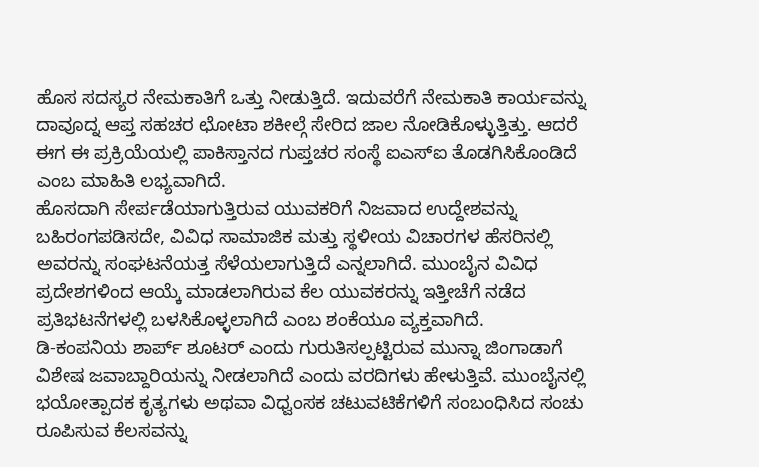ಹೊಸ ಸದಸ್ಯರ ನೇಮಕಾತಿಗೆ ಒತ್ತು ನೀಡುತ್ತಿದೆ. ಇದುವರೆಗೆ ನೇಮಕಾತಿ ಕಾರ್ಯವನ್ನು ದಾವೂದ್ನ ಆಪ್ತ ಸಹಚರ ಛೋಟಾ ಶಕೀಲ್ಗೆ ಸೇರಿದ ಜಾಲ ನೋಡಿಕೊಳ್ಳುತ್ತಿತ್ತು. ಆದರೆ ಈಗ ಈ ಪ್ರಕ್ರಿಯೆಯಲ್ಲಿ ಪಾಕಿಸ್ತಾನದ ಗುಪ್ತಚರ ಸಂಸ್ಥೆ ಐಎಸ್ಐ ತೊಡಗಿಸಿಕೊಂಡಿದೆ ಎಂಬ ಮಾಹಿತಿ ಲಭ್ಯವಾಗಿದೆ.
ಹೊಸದಾಗಿ ಸೇರ್ಪಡೆಯಾಗುತ್ತಿರುವ ಯುವಕರಿಗೆ ನಿಜವಾದ ಉದ್ದೇಶವನ್ನು ಬಹಿರಂಗಪಡಿಸದೇ, ವಿವಿಧ ಸಾಮಾಜಿಕ ಮತ್ತು ಸ್ಥಳೀಯ ವಿಚಾರಗಳ ಹೆಸರಿನಲ್ಲಿ ಅವರನ್ನು ಸಂಘಟನೆಯತ್ತ ಸೆಳೆಯಲಾಗುತ್ತಿದೆ ಎನ್ನಲಾಗಿದೆ. ಮುಂಬೈನ ವಿವಿಧ ಪ್ರದೇಶಗಳಿಂದ ಆಯ್ಕೆ ಮಾಡಲಾಗಿರುವ ಕೆಲ ಯುವಕರನ್ನು ಇತ್ತೀಚೆಗೆ ನಡೆದ ಪ್ರತಿಭಟನೆಗಳಲ್ಲಿ ಬಳಸಿಕೊಳ್ಳಲಾಗಿದೆ ಎಂಬ ಶಂಕೆಯೂ ವ್ಯಕ್ತವಾಗಿದೆ.
ಡಿ-ಕಂಪನಿಯ ಶಾರ್ಪ್ ಶೂಟರ್ ಎಂದು ಗುರುತಿಸಲ್ಪಟ್ಟಿರುವ ಮುನ್ನಾ ಜಿಂಗಾಡಾಗೆ ವಿಶೇಷ ಜವಾಬ್ದಾರಿಯನ್ನು ನೀಡಲಾಗಿದೆ ಎಂದು ವರದಿಗಳು ಹೇಳುತ್ತಿವೆ. ಮುಂಬೈನಲ್ಲಿ ಭಯೋತ್ಪಾದಕ ಕೃತ್ಯಗಳು ಅಥವಾ ವಿಧ್ವಂಸಕ ಚಟುವಟಿಕೆಗಳಿಗೆ ಸಂಬಂಧಿಸಿದ ಸಂಚು ರೂಪಿಸುವ ಕೆಲಸವನ್ನು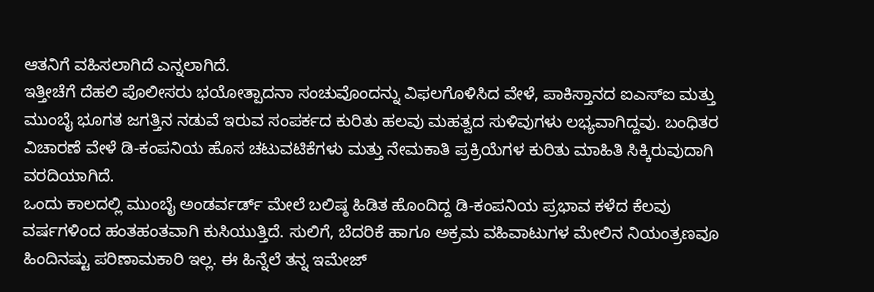ಆತನಿಗೆ ವಹಿಸಲಾಗಿದೆ ಎನ್ನಲಾಗಿದೆ.
ಇತ್ತೀಚೆಗೆ ದೆಹಲಿ ಪೊಲೀಸರು ಭಯೋತ್ಪಾದನಾ ಸಂಚುವೊಂದನ್ನು ವಿಫಲಗೊಳಿಸಿದ ವೇಳೆ, ಪಾಕಿಸ್ತಾನದ ಐಎಸ್ಐ ಮತ್ತು ಮುಂಬೈ ಭೂಗತ ಜಗತ್ತಿನ ನಡುವೆ ಇರುವ ಸಂಪರ್ಕದ ಕುರಿತು ಹಲವು ಮಹತ್ವದ ಸುಳಿವುಗಳು ಲಭ್ಯವಾಗಿದ್ದವು. ಬಂಧಿತರ ವಿಚಾರಣೆ ವೇಳೆ ಡಿ-ಕಂಪನಿಯ ಹೊಸ ಚಟುವಟಿಕೆಗಳು ಮತ್ತು ನೇಮಕಾತಿ ಪ್ರಕ್ರಿಯೆಗಳ ಕುರಿತು ಮಾಹಿತಿ ಸಿಕ್ಕಿರುವುದಾಗಿ ವರದಿಯಾಗಿದೆ.
ಒಂದು ಕಾಲದಲ್ಲಿ ಮುಂಬೈ ಅಂಡರ್ವರ್ಡ್ ಮೇಲೆ ಬಲಿಷ್ಠ ಹಿಡಿತ ಹೊಂದಿದ್ದ ಡಿ-ಕಂಪನಿಯ ಪ್ರಭಾವ ಕಳೆದ ಕೆಲವು ವರ್ಷಗಳಿಂದ ಹಂತಹಂತವಾಗಿ ಕುಸಿಯುತ್ತಿದೆ. ಸುಲಿಗೆ, ಬೆದರಿಕೆ ಹಾಗೂ ಅಕ್ರಮ ವಹಿವಾಟುಗಳ ಮೇಲಿನ ನಿಯಂತ್ರಣವೂ ಹಿಂದಿನಷ್ಟು ಪರಿಣಾಮಕಾರಿ ಇಲ್ಲ. ಈ ಹಿನ್ನೆಲೆ ತನ್ನ ಇಮೇಜ್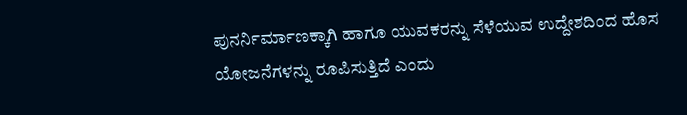ಪುನರ್ನಿರ್ಮಾಣಕ್ಕಾಗಿ ಹಾಗೂ ಯುವಕರನ್ನು ಸೆಳೆಯುವ ಉದ್ದೇಶದಿಂದ ಹೊಸ ಯೋಜನೆಗಳನ್ನು ರೂಪಿಸುತ್ತಿದೆ ಎಂದು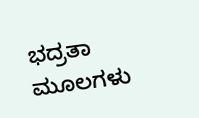ಭದ್ರತಾ ಮೂಲಗಳು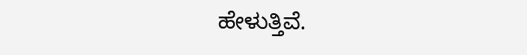ಹೇಳುತ್ತಿವೆ.